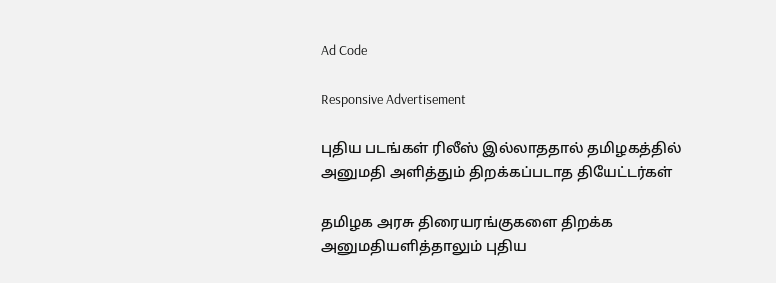Ad Code

Responsive Advertisement

புதிய படங்கள் ரிலீஸ் இல்லாததால் தமிழகத்தில் அனுமதி அளித்தும் திறக்கப்படாத தியேட்டர்கள்

தமிழக அரசு திரையரங்குகளை திறக்க அனுமதியளித்தாலும் புதிய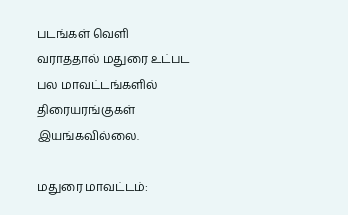படங்கள் வெளி வராததால் மதுரை உட்பட பல மாவட்டங்களில் திரையரங்குகள் இயங்கவில்லை.

மதுரை மாவட்டம்: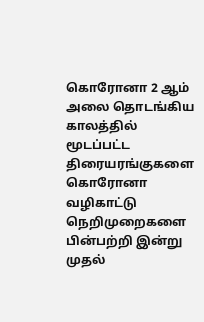கொரோனா 2 ஆம் அலை தொடங்கிய காலத்தில் மூடப்பட்ட திரையரங்குகளை கொரோனா வழிகாட்டு நெறிமுறைகளை பின்பற்றி இன்று முதல்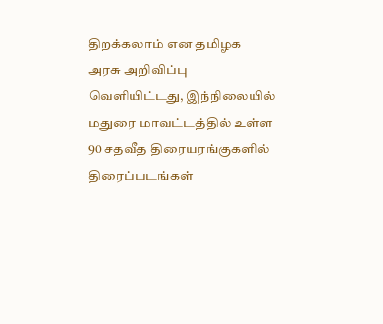திறக்கலாம் என தமிழக அரசு அறிவிப்பு வெளியிட்டது, இந்நிலையில் மதுரை மாவட்டத்தில் உள்ள 90 சதவீத திரையரங்குகளில் திரைப்படங்கள்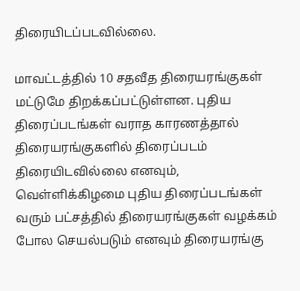திரையிடப்படவில்லை.

மாவட்டத்தில் 10 சதவீத திரையரங்குகள் மட்டுமே திறக்கப்பட்டுள்ளன. புதிய திரைப்படங்கள் வராத காரணத்தால் திரையரங்குகளில் திரைப்படம் திரையிடவில்லை எனவும், வெள்ளிக்கிழமை புதிய திரைப்படங்கள் வரும் பட்சத்தில் திரையரங்குகள் வழக்கம் போல செயல்படும் எனவும் திரையரங்கு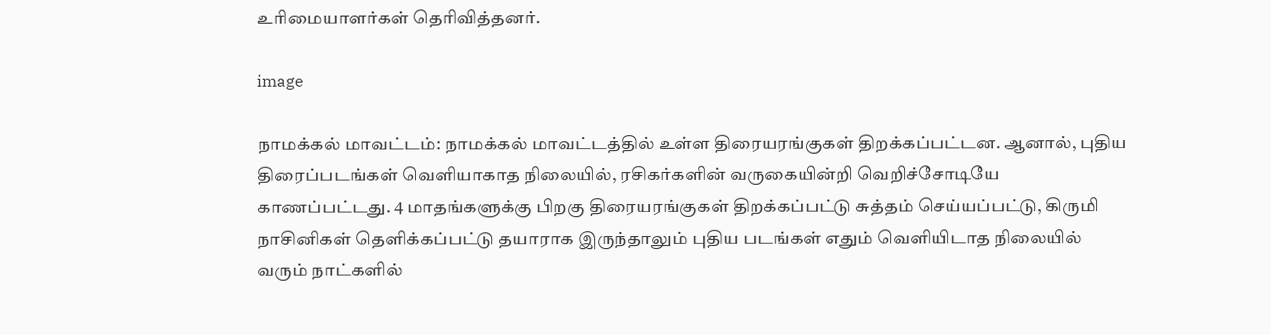உரிமையாளர்கள் தெரிவித்தனர்.

image

நாமக்கல் மாவட்டம்: நாமக்கல் மாவட்டத்தில் உள்ள திரையரங்குகள் திறக்கப்பட்டன. ஆனால், புதிய திரைப்படங்கள் வெளியாகாத நிலையில், ரசிகர்களின் வருகையின்றி வெறிச்சோடியே காணப்பட்டது. 4 மாதங்களுக்கு பிறகு திரையரங்குகள் திறக்கப்பட்டு சுத்தம் செய்யப்பட்டு, கிருமி நாசினிகள் தெளிக்கப்பட்டு தயாராக இருந்தாலும் புதிய படங்கள் எதும் வெளியிடாத நிலையில் வரும் நாட்களில்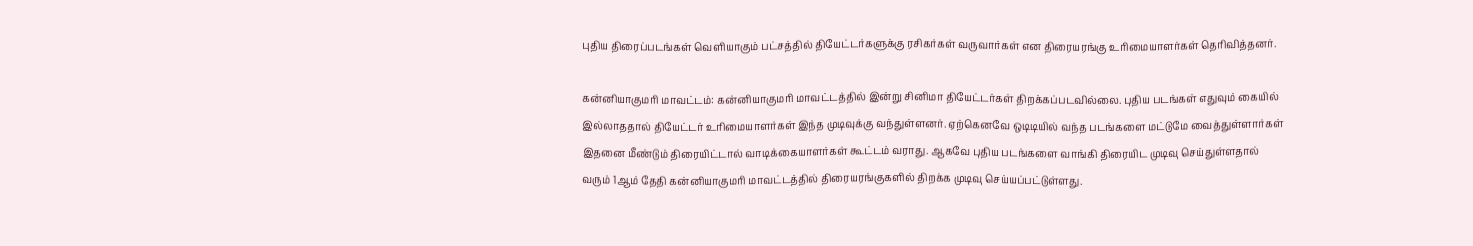புதிய திரைப்படங்கள் வெளியாகும் பட்சத்தில் தியேட்டர்களுக்கு ரசிகர்கள் வருவார்கள் என திரையரங்கு உரிமையாளர்கள் தெரிவித்தனர்.

கன்னியாகுமரி மாவட்டம்: கன்னியாகுமரி மாவட்டத்தில் இன்று சினிமா தியேட்டர்கள் திறக்கப்படவில்லை. புதிய படங்கள் எதுவும் கையில் இல்லாததால் தியேட்டர் உரிமையாளர்கள் இந்த முடிவுக்கு வந்துள்ளனர். ஏற்கெனவே ஒடிடியில் வந்த படங்களை மட்டுமே வைத்துள்ளார்கள் இதனை மீண்டும் திரையிட்டால் வாடிக்கையாளர்கள் கூட்டம் வராது. ஆகவே புதிய படங்களை வாங்கி திரையிட முடிவு செய்துள்ளதால் வரும் 1ஆம் தேதி கன்னியாகுமரி மாவட்டத்தில் திரையரங்குகளில் திறக்க முடிவு செய்யப்பட்டுள்ளது.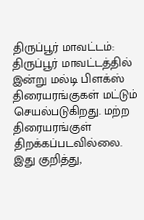திருப்பூர் மாவட்டம்: திருப்பூர் மாவட்டத்தில் இன்று மல்டி பிளக்ஸ் திரையரங்குகள் மட்டும் செயல்படுகிறது. மற்ற திரையரங்குள் திறக்கப்படவில்லை. இது குறித்து,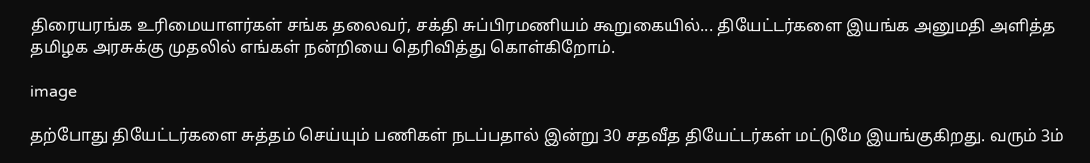திரையரங்க உரிமையாளர்கள் சங்க தலைவர், சக்தி சுப்பிரமணியம் கூறுகையில்... தியேட்டர்களை இயங்க அனுமதி அளித்த தமிழக அரசுக்கு முதலில் எங்கள் நன்றியை தெரிவித்து கொள்கிறோம்.

image

தற்போது தியேட்டர்களை சுத்தம் செய்யும் பணிகள் நடப்பதால் இன்று 30 சதவீத தியேட்டர்கள் மட்டுமே இயங்குகிறது. வரும் 3ம்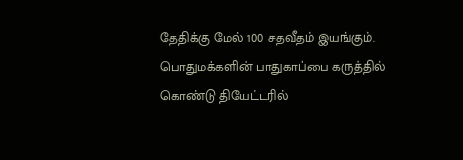தேதிக்கு மேல் 100 சதவீதம் இயங்கும். பொதுமக்களின் பாதுகாப்பை கருத்தில் கொண்டு தியேட்டரில்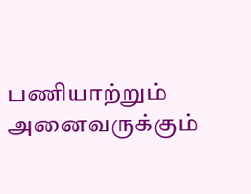பணியாற்றும் அனைவருக்கும்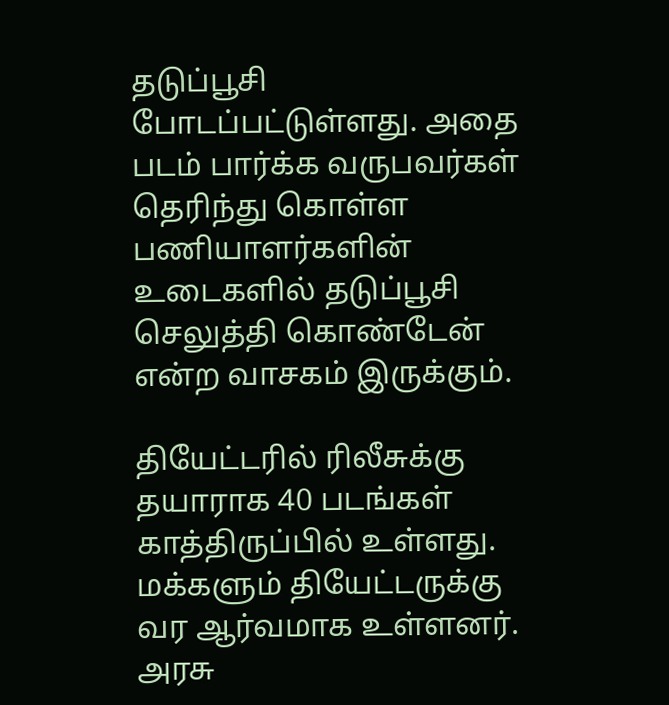தடுப்பூசி போடப்பட்டுள்ளது. அதை படம் பார்க்க வருபவர்கள் தெரிந்து கொள்ள பணியாளர்களின் உடைகளில் தடுப்பூசி செலுத்தி கொண்டேன் என்ற வாசகம் இருக்கும்.

தியேட்டரில் ரிலீசுக்கு தயாராக 40 படங்கள் காத்திருப்பில் உள்ளது. மக்களும் தியேட்டருக்கு வர ஆர்வமாக உள்ளனர். அரசு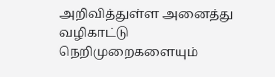அறிவித்துள்ள அனைத்து வழிகாட்டு நெறிமுறைகளையும்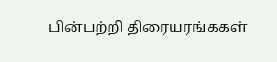பின்பற்றி திரையரங்ககள்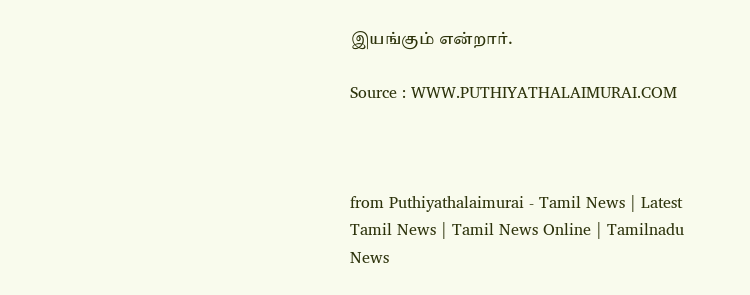இயங்கும் என்றார்.

Source : WWW.PUTHIYATHALAIMURAI.COM



from Puthiyathalaimurai - Tamil News | Latest Tamil News | Tamil News Online | Tamilnadu News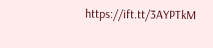https://ift.tt/3AYPTkM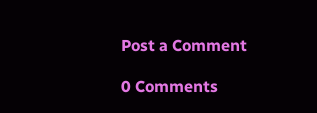Post a Comment

0 Comments